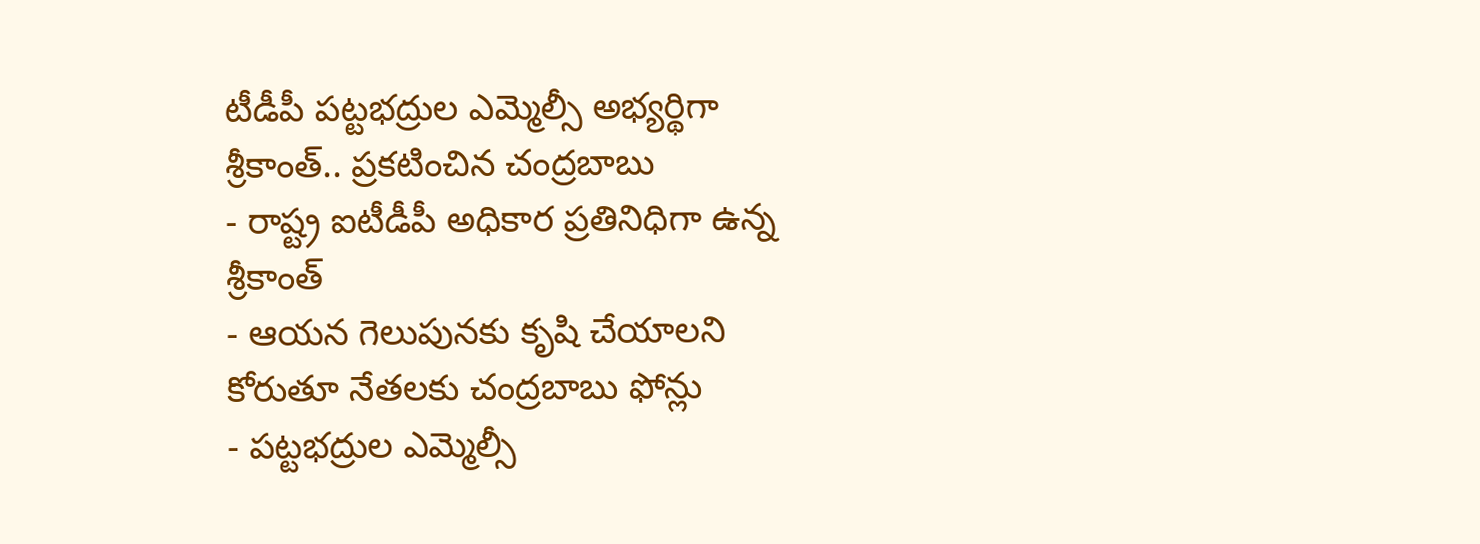టీడీపీ పట్టభద్రుల ఎమ్మెల్సీ అభ్యర్థిగా శ్రీకాంత్.. ప్రకటించిన చంద్రబాబు
- రాష్ట్ర ఐటీడీపీ అధికార ప్రతినిధిగా ఉన్న శ్రీకాంత్
- ఆయన గెలుపునకు కృషి చేయాలని కోరుతూ నేతలకు చంద్రబాబు ఫోన్లు
- పట్టభద్రుల ఎమ్మెల్సీ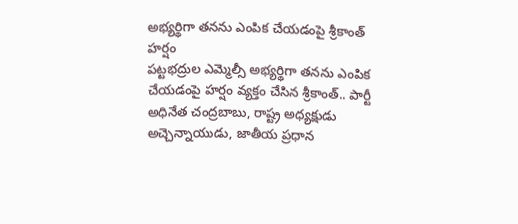అభ్యర్థిగా తనను ఎంపిక చేయడంపై శ్రీకాంత్ హర్షం
పట్టభద్రుల ఎమ్మెల్సీ అభ్యర్థిగా తనను ఎంపిక చేయడంపై హర్షం వ్యక్తం చేసిన శ్రీకాంత్.. పార్టీ అధినేత చంద్రబాబు, రాష్ట్ర అధ్యక్షుడు అచ్చెన్నాయుడు, జాతీయ ప్రధాన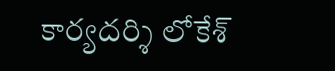కార్యదర్శి లోకేశ్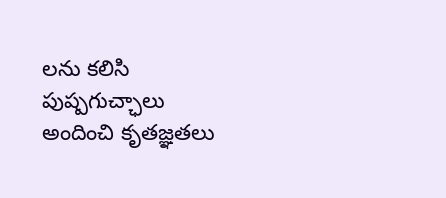లను కలిసి పుష్పగుచ్ఛాలు అందించి కృతజ్ఞతలు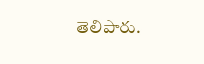తెలిపారు.